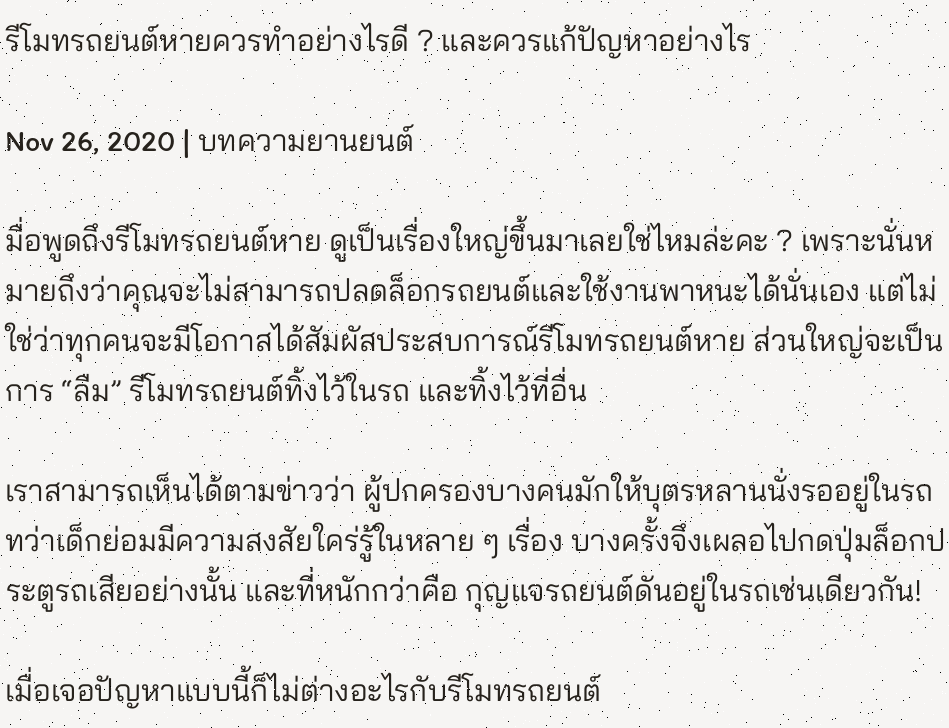รีโมทรถยนต์หายควรทำอย่างไรดี ? และควรแก้ปัญหาอย่างไร

Nov 26, 2020 | บทความยานยนต์

มื่อพูดถึงรีโมทรถยนต์หาย ดูเป็นเรื่องใหญ่ขึ้นมาเลยใช่ไหมล่ะคะ ? เพราะนั่นหมายถึงว่าคุณจะไม่สามารถปลดล็อกรถยนต์และใช้งานพาหนะได้นั่นเอง แต่ไม่ใช่ว่าทุกคนจะมีโอกาสได้สัมผัสประสบการณ์รีโมทรถยนต์หาย ส่วนใหญ่จะเป็นการ “ลืม” รีโมทรถยนต์ทิ้งไว้ในรถ และทิ้งไว้ที่อื่น

เราสามารถเห็นได้ตามข่าวว่า ผู้ปกครองบางคนมักให้บุตรหลานนั่งรออยู่ในรถ ทว่าเด็กย่อมมีความสงสัยใคร่รู้ในหลาย ๆ เรื่อง บางครั้งจึงเผลอไปกดปุ่มล็อกประตูรถเสียอย่างนั้น และที่หนักกว่าคือ กุญแจรถยนต์ดันอยู่ในรถเช่นเดียวกัน!

เมื่อเจอปัญหาแบบนี้ก็ไม่ต่างอะไรกับรีโมทรถยนต์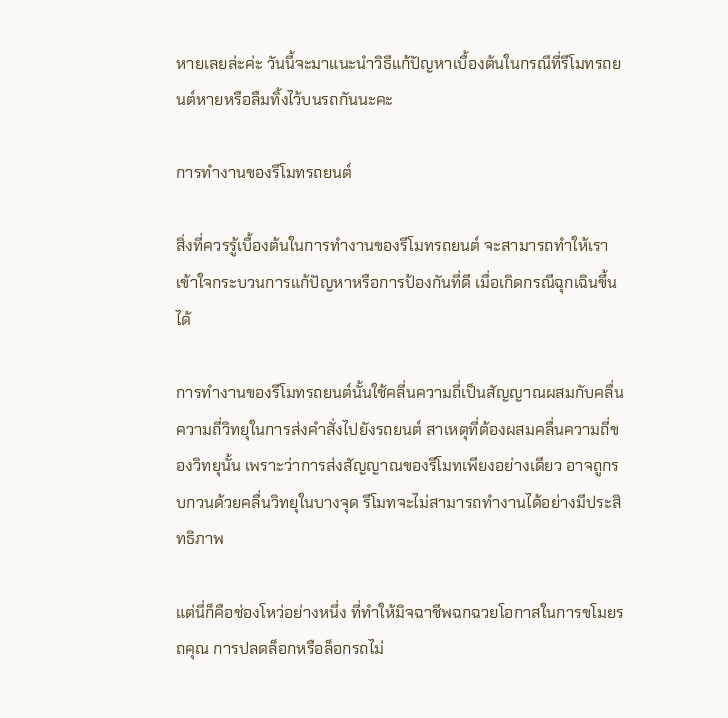หายเลยล่ะค่ะ วันนี้จะมาแนะนำวิธีแก้ปัญหาเบื้องต้นในกรณีที่รีโมทรถยนต์หายหรือลืมทิ้งไว้บนรถกันนะคะ

การทำงานของรีโมทรถยนต์

สิ่งที่ควรรู้เบื้องต้นในการทำงานของรีโมทรถยนต์ จะสามารถทำให้เราเข้าใจกระบวนการแก้ปัญหาหรือการป้องกันที่ดี เมื่อเกิดกรณีฉุกเฉินขึ้นได้

การทำงานของรีโมทรถยนต์นั้นใช้คลี่นความถี่เป็นสัญญาณผสมกับคลื่นความถี่วิทยุในการส่งคำสั่งไปยังรถยนต์ สาเหตุที่ต้องผสมคลื่นความถี่ของวิทยุนั้น เพราะว่าการส่งสัญญาณของรีโมทเพียงอย่างเดียว อาจถูกรบกวนด้วยคลื่นวิทยุในบางจุด รีโมทจะไม่สามารถทำงานได้อย่างมีประสิทธิภาพ

แต่นี่ก็คือช่องโหว่อย่างหนึ่ง ที่ทำให้มิจฉาชีพฉกฉวยโอกาสในการขโมยรถคุณ การปลดล็อกหรือล็อกรถไม่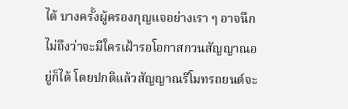ได้ บางครั้งผู้ครองกุญแจอย่างเรา ๆ อาจนึกไม่ถึงว่าจะมีใครเฝ้ารอโอกาสกวนสัญญาณอยู่ก็ได้ โดยปกติแล้วสัญญาณรีโมทรถยนต์จะ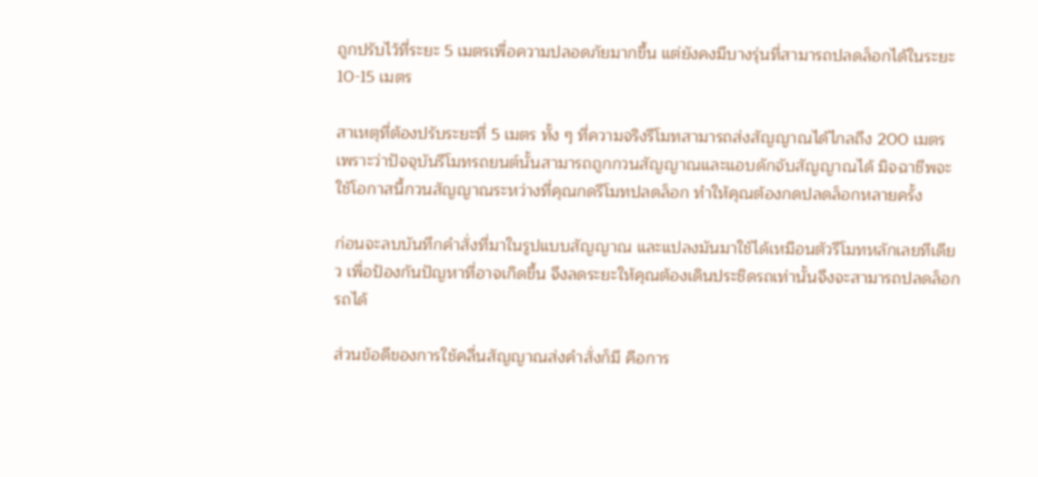ถูกปรับไว้ที่ระยะ 5 เมตรเพื่อความปลอดภัยมากขึ้น แต่ยังคงมีบางรุ่นที่สามารถปลดล็อกได้ในระยะ 10-15 เมตร

สาเหตุที่ต้องปรับระยะที่ 5 เมตร ทั้ง ๆ ที่ความจริงรีโมทสามารถส่งสัญญาณได้ไกลถึง 200 เมตร เพราะว่าปัจจุบันรีโมทรถยนต์นั้นสามารถถูกกวนสัญญาณและแอบดักจับสัญญาณได้ มิจฉาชีพจะใช้โอกาสนี้กวนสัญญาณระหว่างที่คุณกดรีโมทปลดล็อก ทำให้คุณต้องกดปลดล็อกหลายครั้ง

ก่อนจะลบบันทึกคำสั่งที่มาในรูปแบบสัญญาณ และแปลงมันมาใช้ได้เหมือนตัวรีโมทหลักเลยทีเดียว เพื่อป้องกันปัญหาที่อาจเกิดขึ้น จึงลดระยะให้คุณต้องเดินประชิดรถเท่านั้นจึงจะสามารถปลดล็อกรถได้

ส่วนข้อดีของการใช้คลื่นสัญญาณส่งคำสั่งก็มี คือการ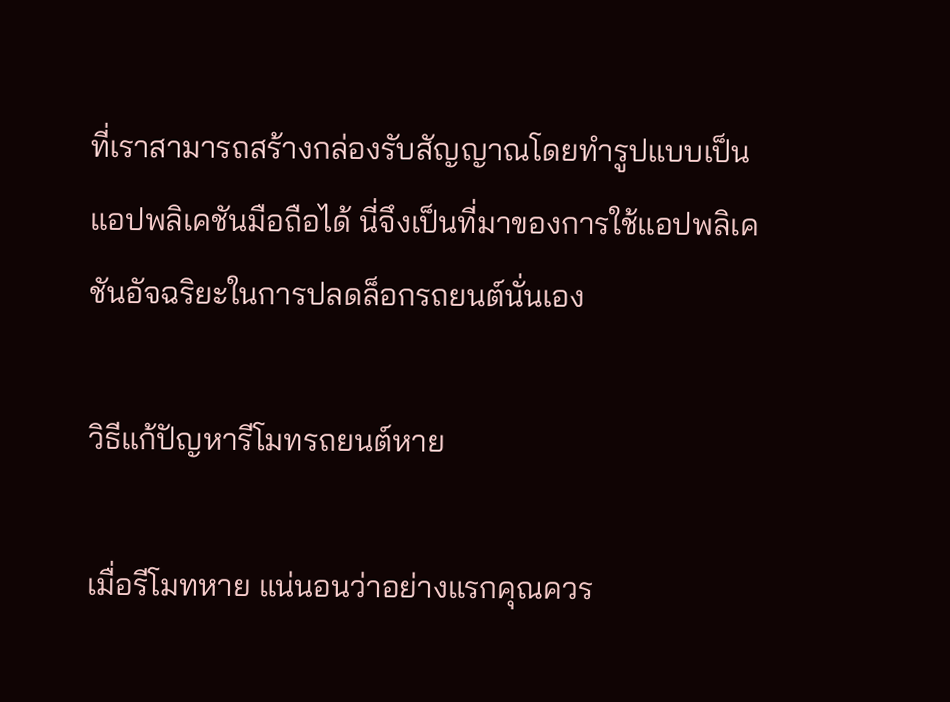ที่เราสามารถสร้างกล่องรับสัญญาณโดยทำรูปแบบเป็นแอปพลิเคชันมือถือได้ นี่จึงเป็นที่มาของการใช้แอปพลิเคชันอัจฉริยะในการปลดล็อกรถยนต์นั่นเอง

วิธีแก้ปัญหารีโมทรถยนต์หาย

เมื่อรีโมทหาย แน่นอนว่าอย่างแรกคุณควร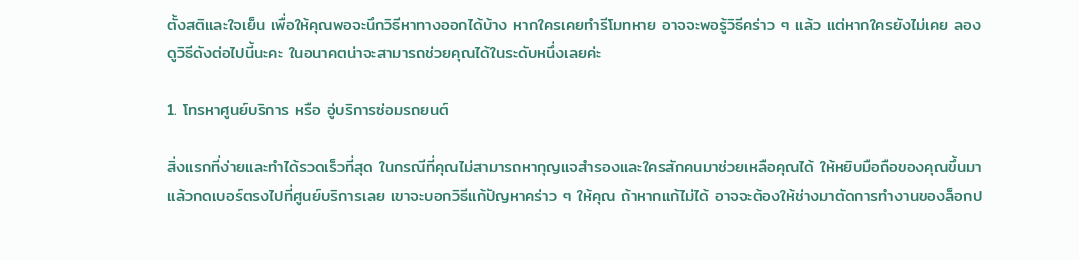ตั้งสติและใจเย็น เพื่อให้คุณพอจะนึกวิธีหาทางออกได้บ้าง หากใครเคยทำรีโมทหาย อาจจะพอรู้วิธีคร่าว ๆ แล้ว แต่หากใครยังไม่เคย ลองดูวิธีดังต่อไปนี้นะคะ ในอนาคตน่าจะสามารถช่วยคุณได้ในระดับหนึ่งเลยค่ะ

1. โทรหาศูนย์บริการ หรือ อู่บริการซ่อมรถยนต์

สิ่งแรกที่ง่ายและทำได้รวดเร็วที่สุด ในกรณีที่คุณไม่สามารถหากุญแจสำรองและใครสักคนมาช่วยเหลือคุณได้ ให้หยิบมือถือของคุณขึ้นมา แล้วกดเบอร์ตรงไปที่ศูนย์บริการเลย เขาจะบอกวิธีแก้ปัญหาคร่าว ๆ ให้คุณ ถ้าหากแก้ไม่ได้ อาจจะต้องให้ช่างมาตัดการทำงานของล็อกป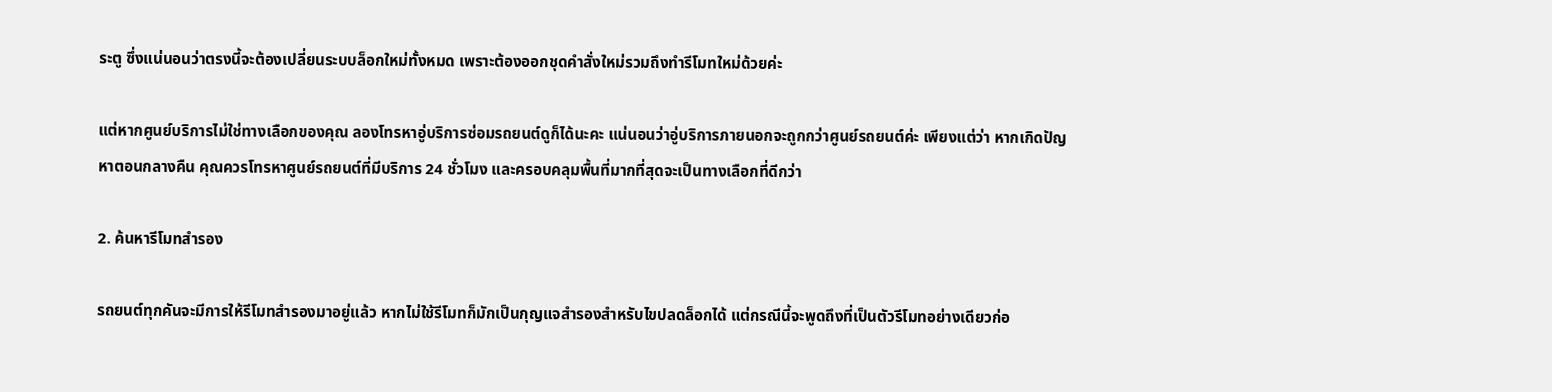ระตู ซึ่งแน่นอนว่าตรงนี้จะต้องเปลี่ยนระบบล็อกใหม่ทั้งหมด เพราะต้องออกชุดคำสั่งใหม่รวมถึงทำรีโมทใหม่ด้วยค่ะ

แต่หากศูนย์บริการไม่ใช่ทางเลือกของคุณ ลองโทรหาอู่บริการซ่อมรถยนต์ดูก็ได้นะคะ แน่นอนว่าอู่บริการภายนอกจะถูกกว่าศูนย์รถยนต์ค่ะ เพียงแต่ว่า หากเกิดปัญหาตอนกลางคืน คุณควรโทรหาศูนย์รถยนต์ที่มีบริการ 24 ชั่วโมง และครอบคลุมพื้นที่มากที่สุดจะเป็นทางเลือกที่ดีกว่า

2. ค้นหารีโมทสำรอง

รถยนต์ทุกคันจะมีการให้รีโมทสำรองมาอยู่แล้ว หากไม่ใช้รีโมทก็มักเป็นกุญแจสำรองสำหรับไขปลดล็อกได้ แต่กรณีนี้จะพูดถึงที่เป็นตัวรีโมทอย่างเดียวก่อ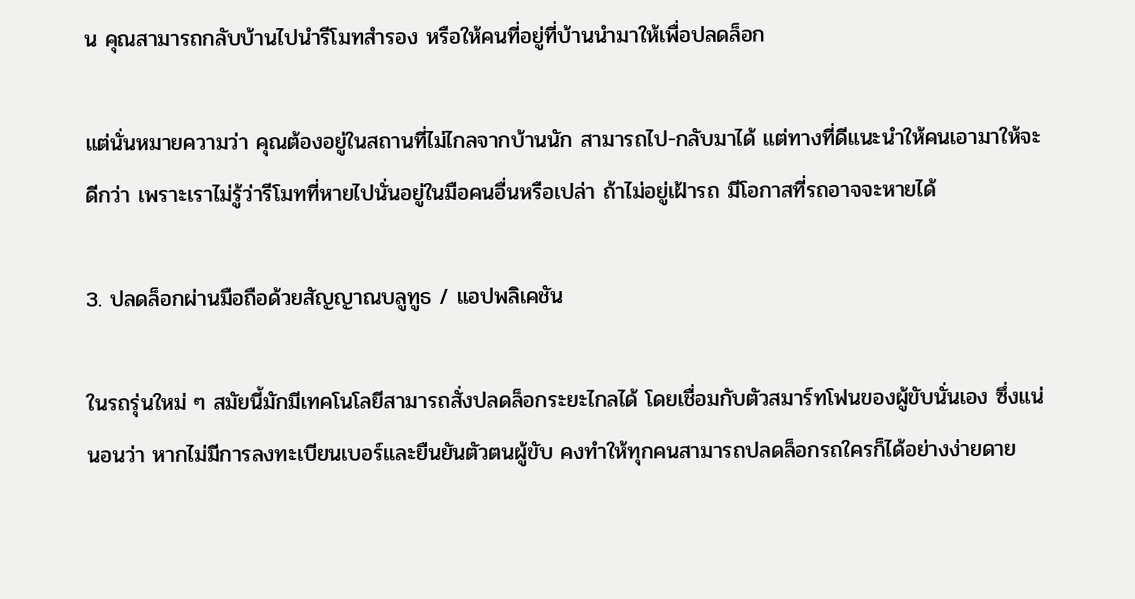น คุณสามารถกลับบ้านไปนำรีโมทสำรอง หรือให้คนที่อยู่ที่บ้านนำมาให้เพื่อปลดล็อก

แต่นั่นหมายความว่า คุณต้องอยู่ในสถานที่ไม่ไกลจากบ้านนัก สามารถไป-กลับมาได้ แต่ทางที่ดีแนะนำให้คนเอามาให้จะดีกว่า เพราะเราไม่รู้ว่ารีโมทที่หายไปนั่นอยู่ในมือคนอื่นหรือเปล่า ถ้าไม่อยู่เฝ้ารถ มีโอกาสที่รถอาจจะหายได้

3. ปลดล็อกผ่านมือถือด้วยสัญญาณบลูทูธ / แอปพลิเคชัน

ในรถรุ่นใหม่ ๆ สมัยนี้มักมีเทคโนโลยีสามารถสั่งปลดล็อกระยะไกลได้ โดยเชื่อมกับตัวสมาร์ทโฟนของผู้ขับนั่นเอง ซึ่งแน่นอนว่า หากไม่มีการลงทะเบียนเบอร์และยืนยันตัวตนผู้ขับ คงทำให้ทุกคนสามารถปลดล็อกรถใครก็ได้อย่างง่ายดาย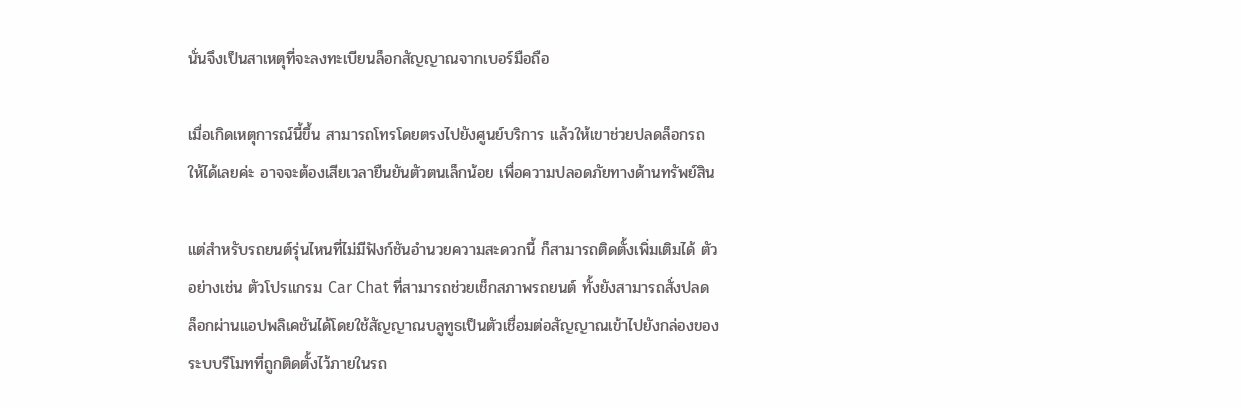นั่นจึงเป็นสาเหตุที่จะลงทะเบียนล็อกสัญญาณจากเบอร์มือถือ

เมื่อเกิดเหตุการณ์นี้ขึ้น สามารถโทรโดยตรงไปยังศูนย์บริการ แล้วให้เขาช่วยปลดล็อกรถให้ได้เลยค่ะ อาจจะต้องเสียเวลายืนยันตัวตนเล็กน้อย เพื่อความปลอดภัยทางด้านทรัพย์สิน

แต่สำหรับรถยนต์รุ่นไหนที่ไม่มีฟังก์ชันอำนวยความสะดวกนี้ ก็สามารถติดตั้งเพิ่มเติมได้ ตัวอย่างเช่น ตัวโปรแกรม Car Chat ที่สามารถช่วยเช็กสภาพรถยนต์ ทั้งยังสามารถสั่งปลดล็อกผ่านแอปพลิเคชันได้โดยใช้สัญญาณบลูทูธเป็นตัวเชื่อมต่อสัญญาณเข้าไปยังกล่องของระบบรีโมทที่ถูกติดตั้งไว้ภายในรถ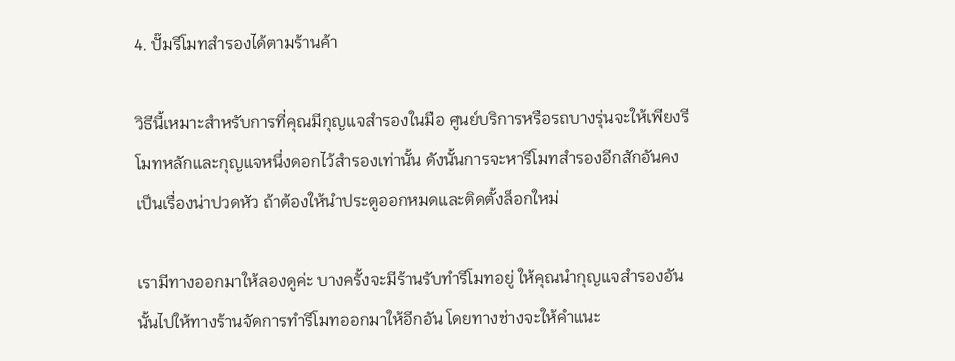4. ปั๊มรีโมทสำรองได้ตามร้านค้า

วิธีนี้เหมาะสำหรับการที่คุณมีกุญแจสำรองในมือ ศูนย์บริการหรือรถบางรุ่นจะให้เพียงรีโมทหลักและกุญแจหนึ่งดอกไว้สำรองเท่านั้น ดังนั้นการจะหารีโมทสำรองอีกสักอันคงเป็นเรื่องน่าปวดหัว ถ้าต้องให้นำประตูออกหมดและติดตั้งล็อกใหม่

เรามีทางออกมาให้ลองดูค่ะ บางครั้งจะมีร้านรับทำรีโมทอยู่ ให้คุณนำกุญแจสำรองอันนั้นไปให้ทางร้านจัดการทำรีโมทออกมาให้อีกอัน โดยทางช่างจะให้คำแนะ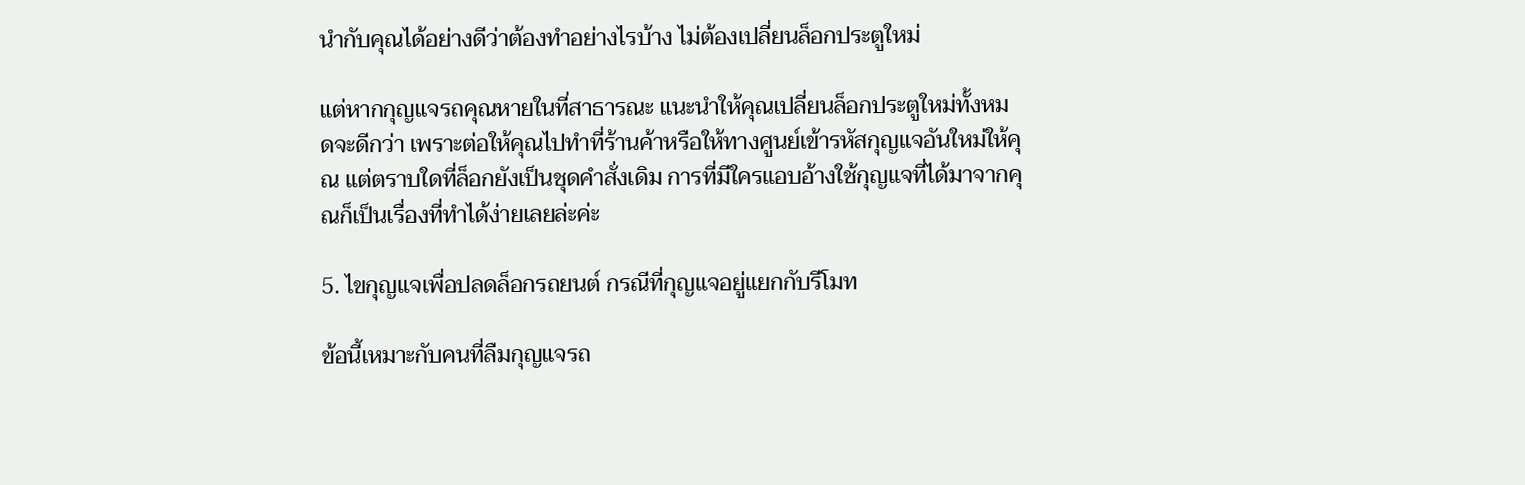นำกับคุณได้อย่างดีว่าต้องทำอย่างไรบ้าง ไม่ต้องเปลี่ยนล็อกประตูใหม่

แต่หากกุญแจรถคุณหายในที่สาธารณะ แนะนำให้คุณเปลี่ยนล็อกประตูใหม่ทั้งหมดจะดีกว่า เพราะต่อให้คุณไปทำที่ร้านค้าหรือให้ทางศูนย์เข้ารหัสกุญแจอันใหม่ให้คุณ แต่ตราบใดที่ล็อกยังเป็นชุดคำสั่งเดิม การที่มีใครแอบอ้างใช้กุญแจที่ได้มาจากคุณก็เป็นเรื่องที่ทำได้ง่ายเลยล่ะค่ะ

5. ไขกุญแจเพื่อปลดล็อกรถยนต์ กรณีที่กุญแจอยู่แยกกับรีโมท

ข้อนี้เหมาะกับคนที่ลืมกุญแจรถ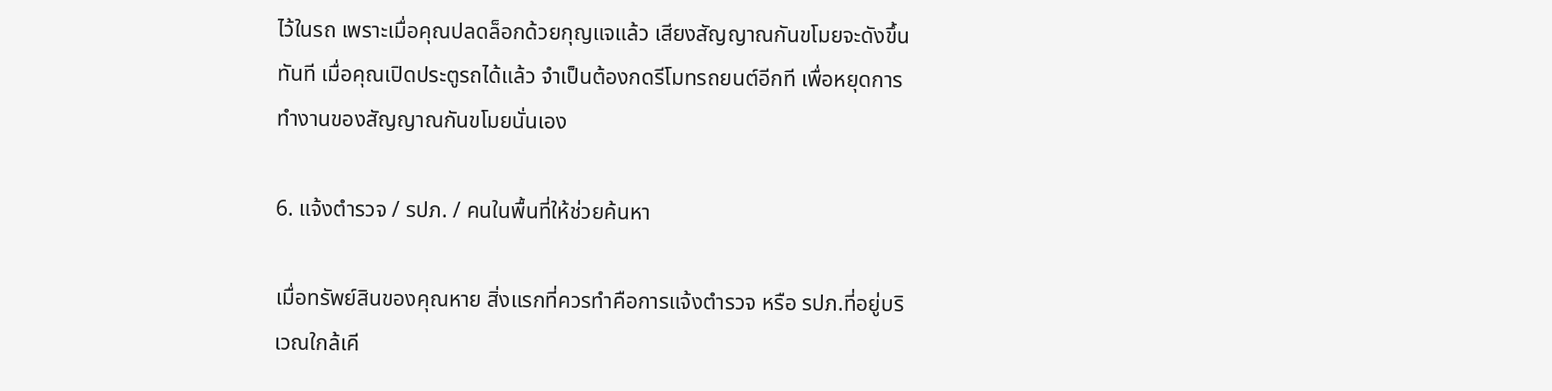ไว้ในรถ เพราะเมื่อคุณปลดล็อกด้วยกุญแจแล้ว เสียงสัญญาณกันขโมยจะดังขึ้นทันที เมื่อคุณเปิดประตูรถได้แล้ว จำเป็นต้องกดรีโมทรถยนต์อีกที เพื่อหยุดการทำงานของสัญญาณกันขโมยนั่นเอง

6. แจ้งตำรวจ / รปภ. / คนในพื้นที่ให้ช่วยค้นหา

เมื่อทรัพย์สินของคุณหาย สิ่งแรกที่ควรทำคือการแจ้งตำรวจ หรือ รปภ.ที่อยู่บริเวณใกล้เคี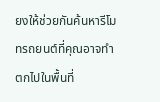ยงให้ช่วยกันค้นหารีโมทรถยนต์ที่คุณอาจทำตกไปในพื้นที่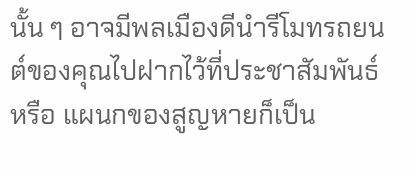นั้น ๆ อาจมีพลเมืองดีนำรีโมทรถยนต์ของคุณไปฝากไว้ที่ประชาสัมพันธ์ หรือ แผนกของสูญหายก็เป็น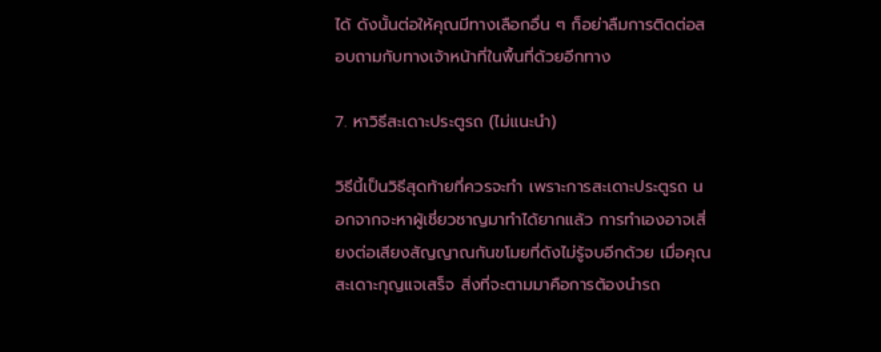ได้ ดังนั้นต่อให้คุณมีทางเลือกอื่น ๆ ก็อย่าลืมการติดต่อสอบถามกับทางเจ้าหน้าที่ในพื้นที่ด้วยอีกทาง

7. หาวิธีสะเดาะประตูรถ (ไม่แนะนำ)

วิธีนี้เป็นวิธีสุดท้ายที่ควรจะทำ เพราะการสะเดาะประตูรถ นอกจากจะหาผู้เชี่ยวชาญมาทำได้ยากแล้ว การทำเองอาจเสี่ยงต่อเสียงสัญญาณกันขโมยที่ดังไม่รู้จบอีกด้วย เมื่อคุณสะเดาะกุญแจเสร็จ สิ่งที่จะตามมาคือการต้องนำรถ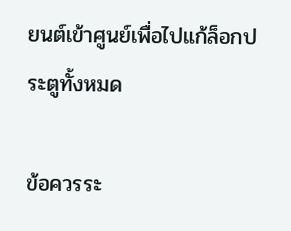ยนต์เข้าศูนย์เพื่อไปแก้ล็อกประตูทั้งหมด

ข้อควรระ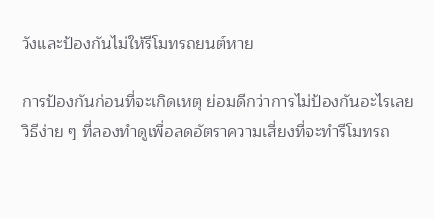วังและป้องกันไม่ให้รีโมทรถยนต์หาย

การป้องกันก่อนที่จะเกิดเหตุ ย่อมดีกว่าการไม่ป้องกันอะไรเลย วิธีง่าย ๆ ที่ลองทำดูเพื่อลดอัตราความเสี่ยงที่จะทำรีโมทรถ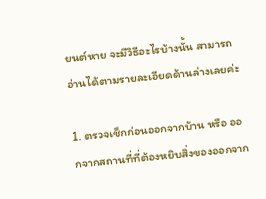ยนต์หาย จะมีวิธีอะไรบ้างนั้น สามารถอ่านได้ตามรายละเอียดด้านล่างเลยค่ะ

1. ตรวจเช็กก่อนออกจากบ้าน หรือ ออกจากสถานที่ที่ต้องหยิบสิ่งของออกจาก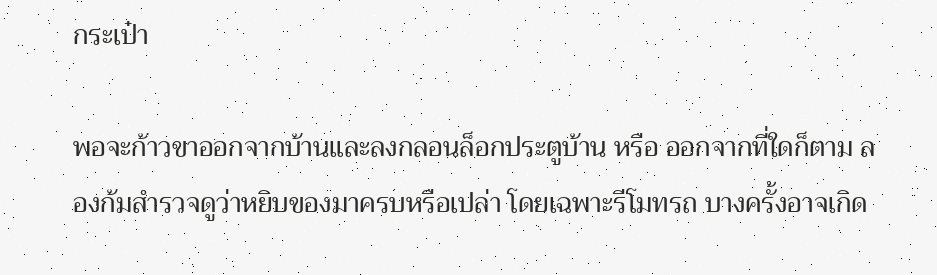กระเป๋า

พอจะก้าวขาออกจากบ้านและลงกลอนล็อกประตูบ้าน หรือ ออกจากที่ใดก็ตาม ลองก้มสำรวจดูว่าหยิบของมาครบหรือเปล่า โดยเฉพาะรีโมทรถ บางครั้งอาจเกิด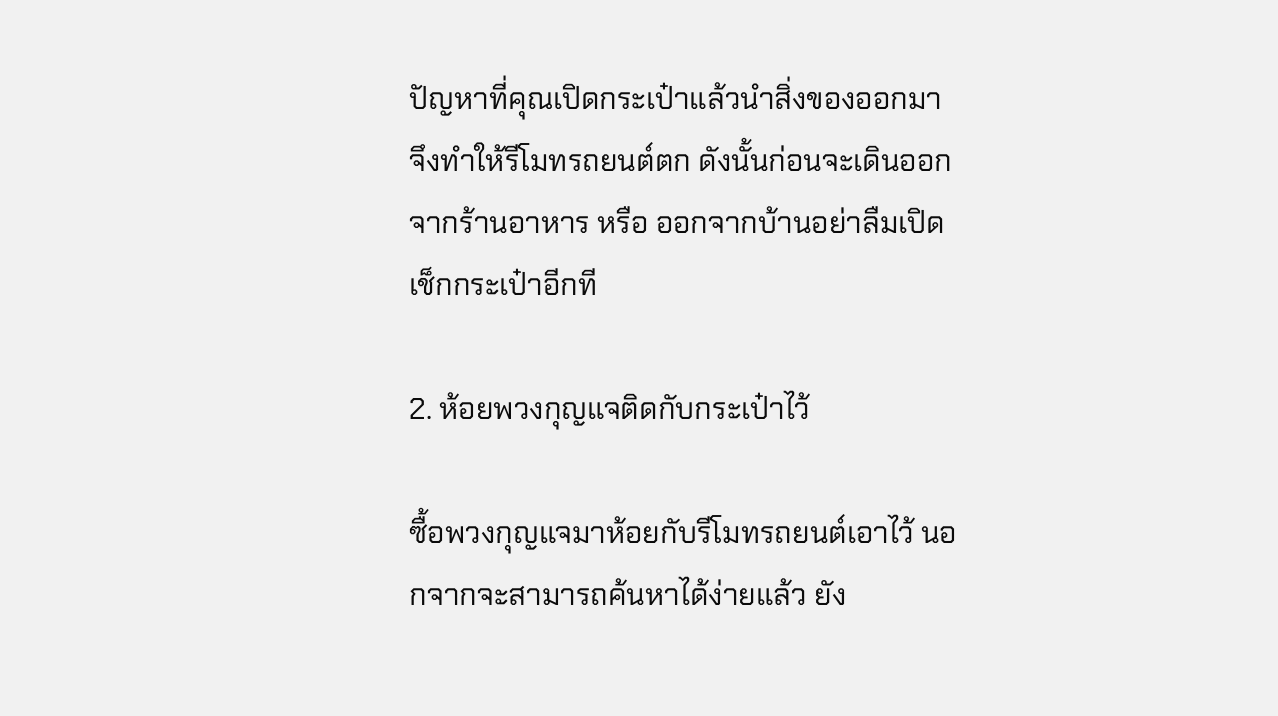ปัญหาที่คุณเปิดกระเป๋าแล้วนำสิ่งของออกมา จึงทำให้รีโมทรถยนต์ตก ดังนั้นก่อนจะเดินออกจากร้านอาหาร หรือ ออกจากบ้านอย่าลืมเปิดเช็กกระเป๋าอีกที

2. ห้อยพวงกุญแจติดกับกระเป๋าไว้

ซื้อพวงกุญแจมาห้อยกับรีโมทรถยนต์เอาไว้ นอกจากจะสามารถค้นหาได้ง่ายแล้ว ยัง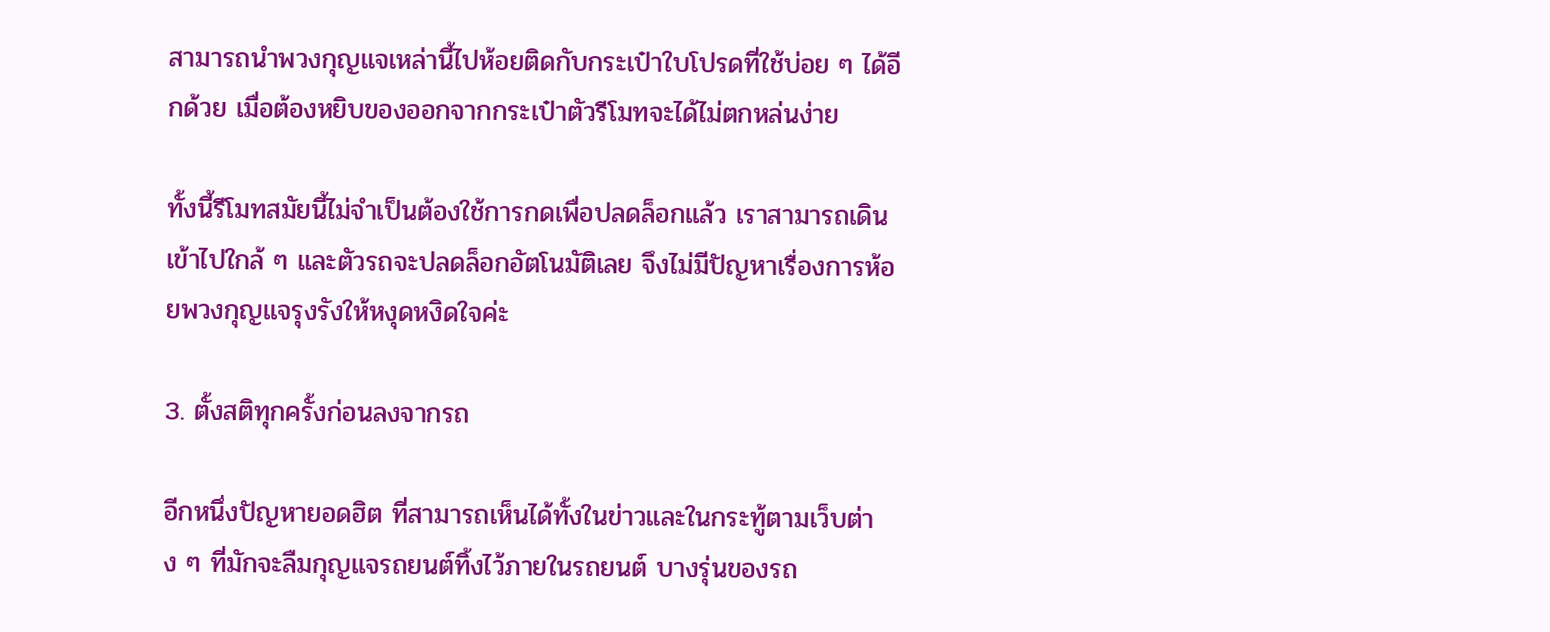สามารถนำพวงกุญแจเหล่านี้ไปห้อยติดกับกระเป๋าใบโปรดที่ใช้บ่อย ๆ ได้อีกด้วย เมื่อต้องหยิบของออกจากกระเป๋าตัวรีโมทจะได้ไม่ตกหล่นง่าย

ทั้งนี้รีโมทสมัยนี้ไม่จำเป็นต้องใช้การกดเพื่อปลดล็อกแล้ว เราสามารถเดินเข้าไปใกล้ ๆ และตัวรถจะปลดล็อกอัตโนมัติเลย จึงไม่มีปัญหาเรื่องการห้อยพวงกุญแจรุงรังให้หงุดหงิดใจค่ะ

3. ตั้งสติทุกครั้งก่อนลงจากรถ

อีกหนึ่งปัญหายอดฮิต ที่สามารถเห็นได้ทั้งในข่าวและในกระทู้ตามเว็บต่าง ๆ ที่มักจะลืมกุญแจรถยนต์ทิ้งไว้ภายในรถยนต์ บางรุ่นของรถ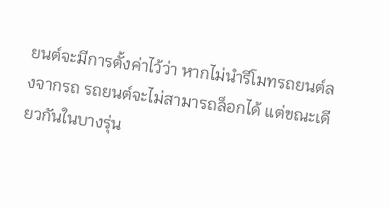ยนต์จะมีการตั้งค่าไว้ว่า หากไม่นำรีโมทรถยนต์ลงจากรถ รถยนต์จะไม่สามารถล็อกได้ แต่ขณะเดียวกันในบางรุ่น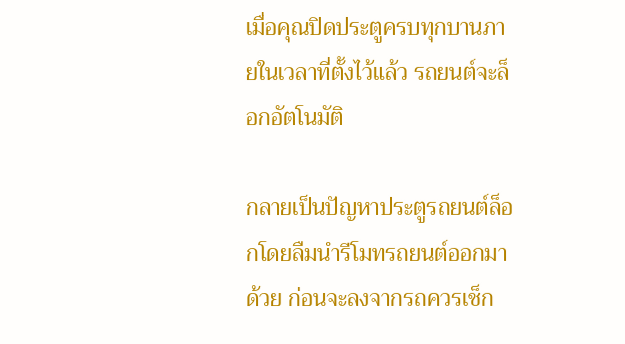เมื่อคุณปิดประตูครบทุกบานภายในเวลาที่ตั้งไว้แล้ว รถยนต์จะล็อกอัตโนมัติ

กลายเป็นปัญหาประตูรถยนต์ล็อกโดยลืมนำรีโมทรถยนต์ออกมาด้วย ก่อนจะลงจากรถควรเช็ก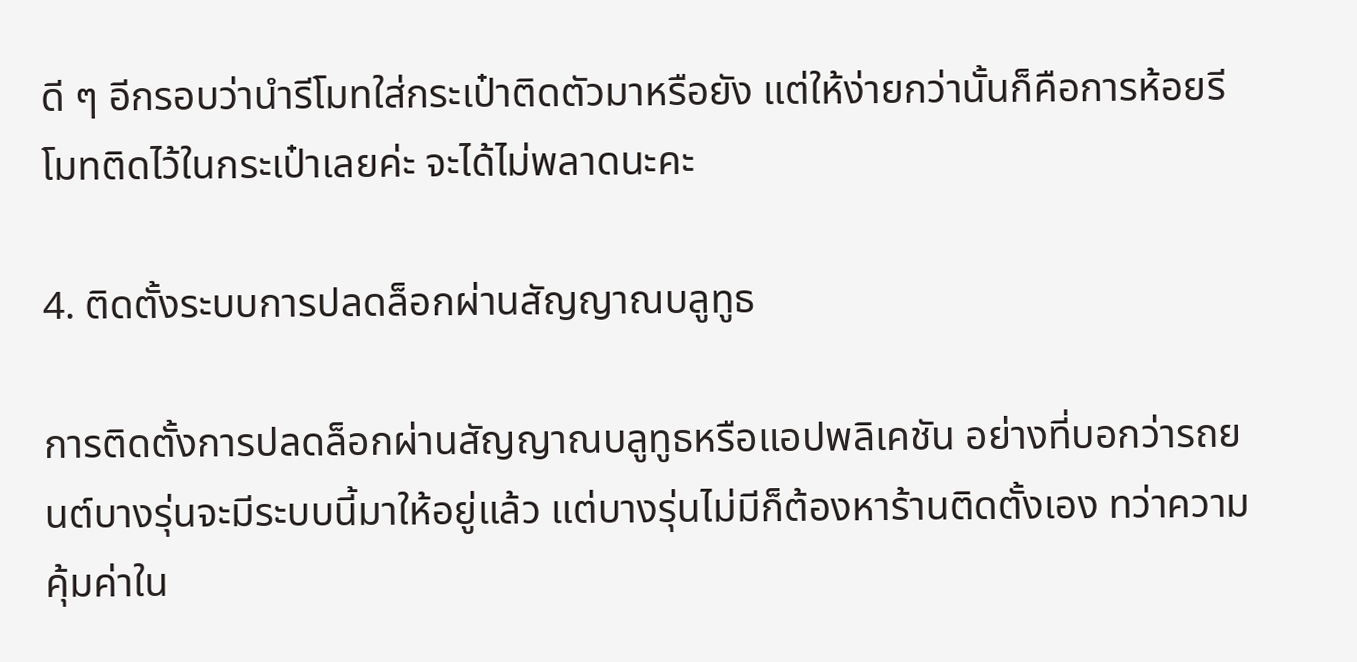ดี ๆ อีกรอบว่านำรีโมทใส่กระเป๋าติดตัวมาหรือยัง แต่ให้ง่ายกว่านั้นก็คือการห้อยรีโมทติดไว้ในกระเป๋าเลยค่ะ จะได้ไม่พลาดนะคะ

4. ติดตั้งระบบการปลดล็อกผ่านสัญญาณบลูทูธ

การติดตั้งการปลดล็อกผ่านสัญญาณบลูทูธหรือแอปพลิเคชัน อย่างที่บอกว่ารถยนต์บางรุ่นจะมีระบบนี้มาให้อยู่แล้ว แต่บางรุ่นไม่มีก็ต้องหาร้านติดตั้งเอง ทว่าความคุ้มค่าใน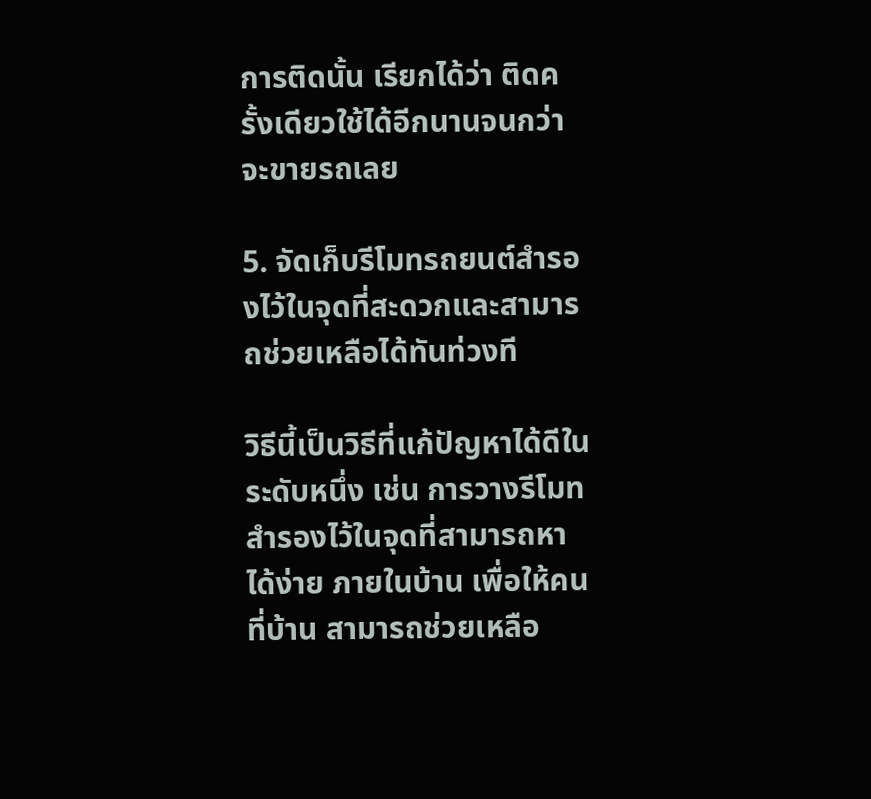การติดนั้น เรียกได้ว่า ติดครั้งเดียวใช้ได้อีกนานจนกว่าจะขายรถเลย

5. จัดเก็บรีโมทรถยนต์สำรองไว้ในจุดที่สะดวกและสามารถช่วยเหลือได้ทันท่วงที

วิธีนี้เป็นวิธีที่แก้ปัญหาได้ดีในระดับหนึ่ง เช่น การวางรีโมทสำรองไว้ในจุดที่สามารถหาได้ง่าย ภายในบ้าน เพื่อให้คนที่บ้าน สามารถช่วยเหลือ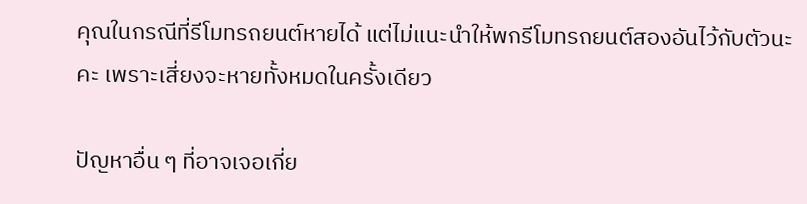คุณในกรณีที่รีโมทรถยนต์หายได้ แต่ไม่แนะนำให้พกรีโมทรถยนต์สองอันไว้กับตัวนะคะ เพราะเสี่ยงจะหายทั้งหมดในครั้งเดียว

ปัญหาอื่น ๆ ที่อาจเจอเกี่ย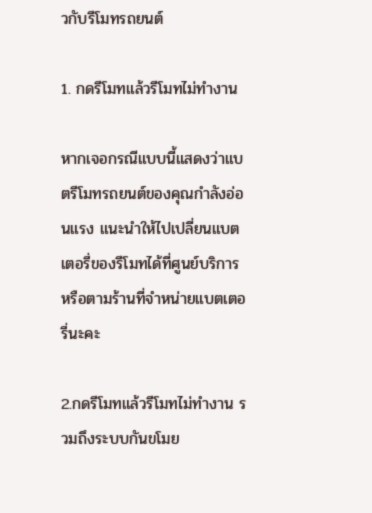วกับรีโมทรถยนต์

1. กดรีโมทแล้วรีโมทไม่ทำงาน

หากเจอกรณีแบบนี้แสดงว่าแบตรีโมทรถยนต์ของคุณกำลังอ่อนแรง แนะนำให้ไปเปลี่ยนแบตเตอรี่ของรีโมทได้ที่ศูนย์บริการ หรือตามร้านที่จำหน่ายแบตเตอรี่นะคะ

2.กดรีโมทแล้วรีโมทไม่ทำงาน รวมถึงระบบกันขโมย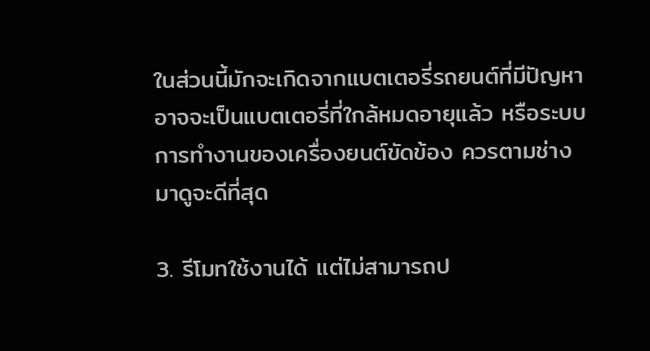ในส่วนนี้มักจะเกิดจากแบตเตอรี่รถยนต์ที่มีปัญหา อาจจะเป็นแบตเตอรี่ที่ใกล้หมดอายุแล้ว หรือระบบการทำงานของเครื่องยนต์ขัดข้อง ควรตามช่างมาดูจะดีที่สุด

3. รีโมทใช้งานได้ แต่ไม่สามารถป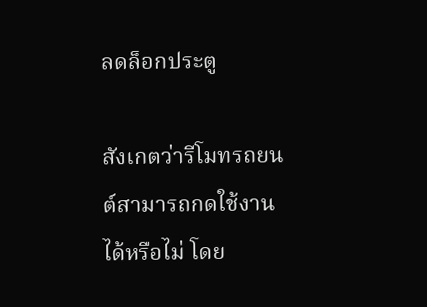ลดล็อกประตู

สังเกตว่ารีโมทรถยนต์สามารถกดใช้งานได้หรือไม่ โดย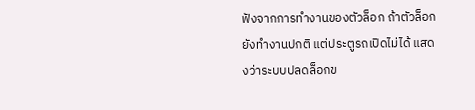ฟังจากการทำงานของตัวล็อก ถ้าตัวล็อกยังทำงานปกติ แต่ประตูรถเปิดไม่ได้ แสดงว่าระบบปลดล็อกข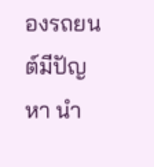องรถยนต์มีปัญหา นำ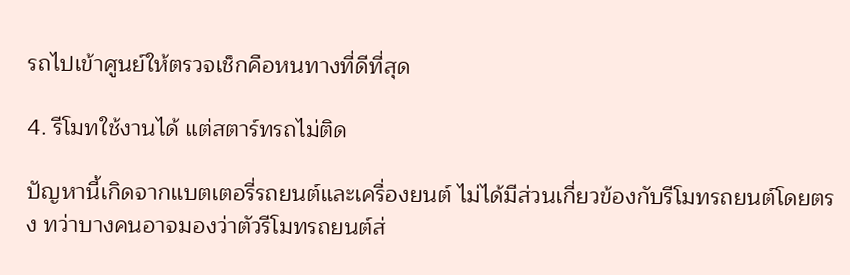รถไปเข้าศูนย์ให้ตรวจเช็กคือหนทางที่ดีที่สุด

4. รีโมทใช้งานได้ แต่สตาร์ทรถไม่ติด

ปัญหานี้เกิดจากแบตเตอรี่รถยนต์และเครื่องยนต์ ไม่ได้มีส่วนเกี่ยวข้องกับรีโมทรถยนต์โดยตรง ทว่าบางคนอาจมองว่าตัวรีโมทรถยนต์ส่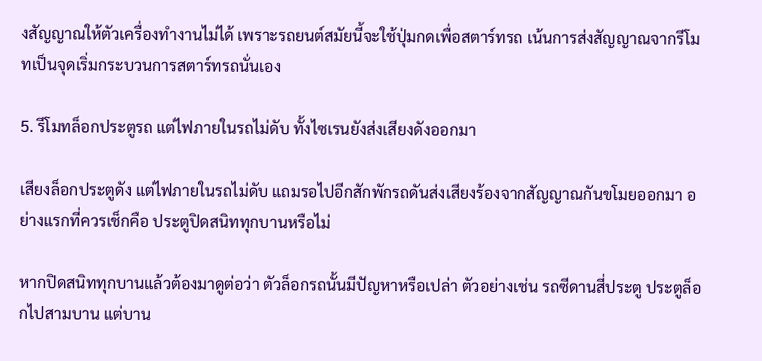งสัญญาณให้ตัวเครื่องทำงานไม่ได้ เพราะรถยนต์สมัยนี้จะใช้ปุ่มกดเพื่อสตาร์ทรถ เน้นการส่งสัญญาณจากรีโมทเป็นจุดเริ่มกระบวนการสตาร์ทรถนั่นเอง

5. รีโมทล็อกประตูรถ แต่ไฟภายในรถไม่ดับ ทั้งไซเรนยังส่งเสียงดังออกมา

เสียงล็อกประตูดัง แต่ไฟภายในรถไม่ดับ แถมรอไปอีกสักพักรถดันส่งเสียงร้องจากสัญญาณกันขโมยออกมา อย่างแรกที่ควรเช็กคือ ประตูปิดสนิททุกบานหรือไม่

หากปิดสนิททุกบานแล้วต้องมาดูต่อว่า ตัวล็อกรถนั้นมีปัญหาหรือเปล่า ตัวอย่างเช่น รถซีดานสี่ประตู ประตูล็อกไปสามบาน แต่บาน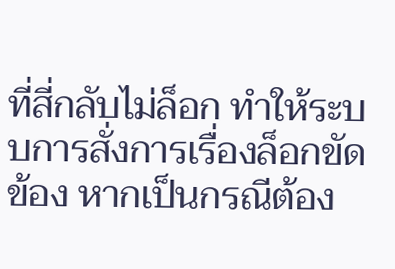ที่สี่กลับไม่ล็อก ทำให้ระบบการสั่งการเรื่องล็อกขัดข้อง หากเป็นกรณีต้อง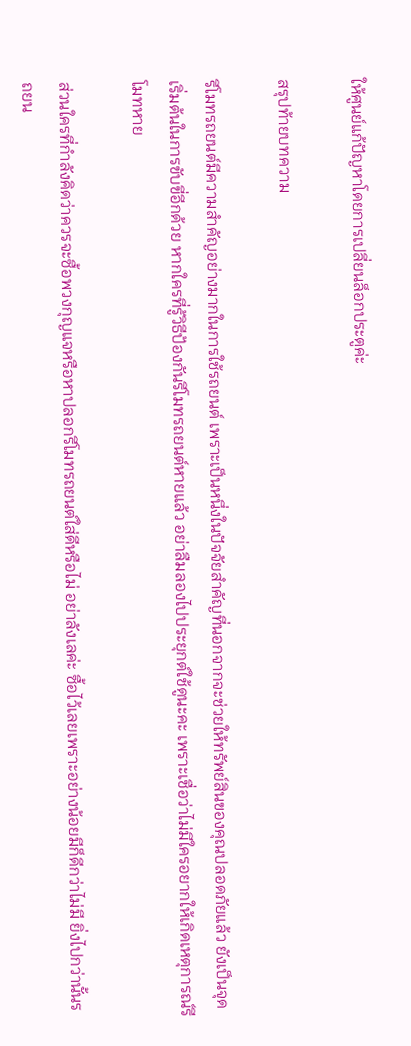ให้ศูนย์แก้ปัญหาโดยการเปลี่ยนล็อกประตูค่ะ

สรุปท้ายบทความ

รีโมทรถยนต์มีความสำคัญอย่างมากในการใช้รถยนต์ เพราะเป็นหนึ่งในปัจจัยสำคัญที่นอกจากจะช่วยให้ทรัพย์สินของคุณปลอดภัยแล้ว ยังเป็นจุดเริ่มต้นในการขับขี่อีกด้วย หากใครที่รู้วิธีป้องกันรีโมทรถยนต์หายแล้ว อย่าลืมลองไปประยุกต์ใช้ดูนะคะ เพราะเชื่อว่าไม่มีใครอยากให้เกิดเหตุการณ์รีโมทหาย

ส่วนใครที่กำลังคิดว่าควรจะซื้อพวงกุญแจหรือหาปลอกรีโมทรถยนต์ใส่ดีหรือไม่ อย่าลังเลค่ะ ซื้อไว้เลยเพราะอย่างน้อยมีก็ดีกว่าไม่มี ยิ่งไปกว่านั้นรถยน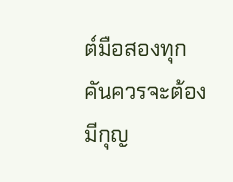ต์มือสองทุกคันควรจะต้องมีกุญ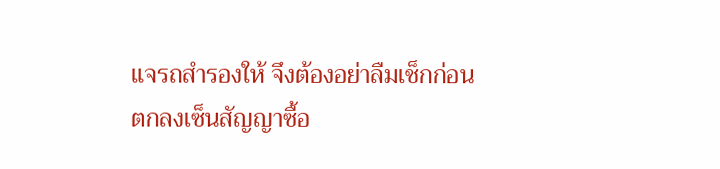แจรถสำรองให้ จึงต้องอย่าลืมเช็กก่อนตกลงเซ็นสัญญาซื้อ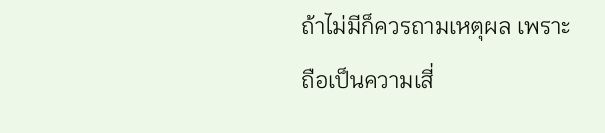ถ้าไม่มีก็ควรถามเหตุผล เพราะถือเป็นความเสี่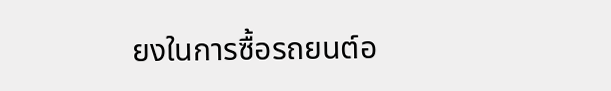ยงในการซื้อรถยนต์อ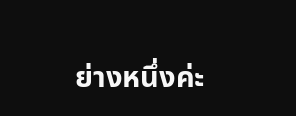ย่างหนึ่งค่ะ